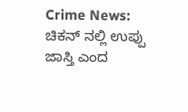Crime News: ಚಿಕನ್ ನಲ್ಲಿ ಉಪ್ಪು ಜಾಸ್ತಿ ಎಂದ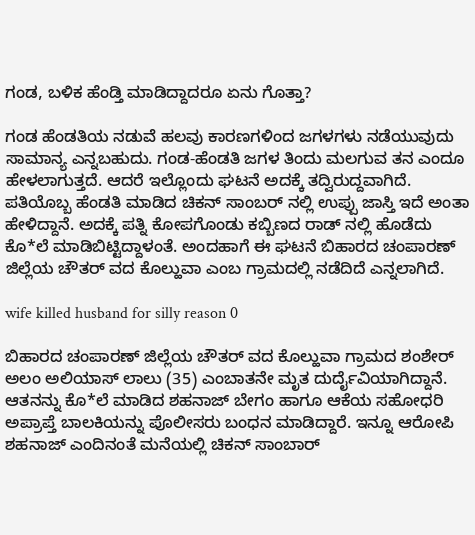ಗಂಡ, ಬಳಿಕ ಹೆಂಡ್ತಿ ಮಾಡಿದ್ದಾದರೂ ಏನು ಗೊತ್ತಾ?

ಗಂಡ ಹೆಂಡತಿಯ ನಡುವೆ ಹಲವು ಕಾರಣಗಳಿಂದ ಜಗಳಗಳು ನಡೆಯುವುದು ಸಾಮಾನ್ಯ ಎನ್ನಬಹುದು. ಗಂಡ-ಹೆಂಡತಿ ಜಗಳ ತಿಂದು ಮಲಗುವ ತನ ಎಂದೂ ಹೇಳಲಾಗುತ್ತದೆ. ಆದರೆ ಇಲ್ಲೊಂದು ಘಟನೆ ಅದಕ್ಕೆ ತದ್ವಿರುದ್ದವಾಗಿದೆ. ಪತಿಯೊಬ್ಬ ಹೆಂಡತಿ ಮಾಡಿದ ಚಿಕನ್ ಸಾಂಬರ್‍ ನಲ್ಲಿ ಉಪ್ಪು ಜಾಸ್ತಿ ಇದೆ ಅಂತಾ ಹೇಳಿದ್ದಾನೆ. ಅದಕ್ಕೆ ಪತ್ನಿ ಕೋಪಗೊಂಡು ಕಬ್ಬಿಣದ ರಾಡ್ ನಲ್ಲಿ ಹೊಡೆದು ಕೊ*ಲೆ ಮಾಡಿಬಿಟ್ಟಿದ್ದಾಳಂತೆ. ಅಂದಹಾಗೆ ಈ ಘಟನೆ ಬಿಹಾರದ ಚಂಪಾರಣ್ ಜಿಲ್ಲೆಯ ಚೌತರ್‍ ವದ ಕೊಲ್ಹುವಾ ಎಂಬ ಗ್ರಾಮದಲ್ಲಿ ನಡೆದಿದೆ ಎನ್ನಲಾಗಿದೆ.

wife killed husband for silly reason 0

ಬಿಹಾರದ ಚಂಪಾರಣ್ ಜಿಲ್ಲೆಯ ಚೌತರ್‍ ವದ ಕೊಲ್ಹುವಾ ಗ್ರಾಮದ ಶಂಶೇರ್‍ ಅಲಂ ಅಲಿಯಾಸ್ ಲಾಲು (35) ಎಂಬಾತನೇ ಮೃತ ದುರ್ದೈವಿಯಾಗಿದ್ದಾನೆ. ಆತನನ್ನು ಕೊ*ಲೆ ಮಾಡಿದ ಶಹನಾಜ್ ಬೇಗಂ ಹಾಗೂ ಆಕೆಯ ಸಹೋಧರಿ ಅಪ್ರಾಪ್ತೆ ಬಾಲಕಿಯನ್ನು ಪೊಲೀಸರು ಬಂಧನ ಮಾಡಿದ್ದಾರೆ. ಇನ್ನೂ ಆರೋಪಿ ಶಹನಾಜ್ ಎಂದಿನಂತೆ ಮನೆಯಲ್ಲಿ ಚಿಕನ್ ಸಾಂಬಾರ್‍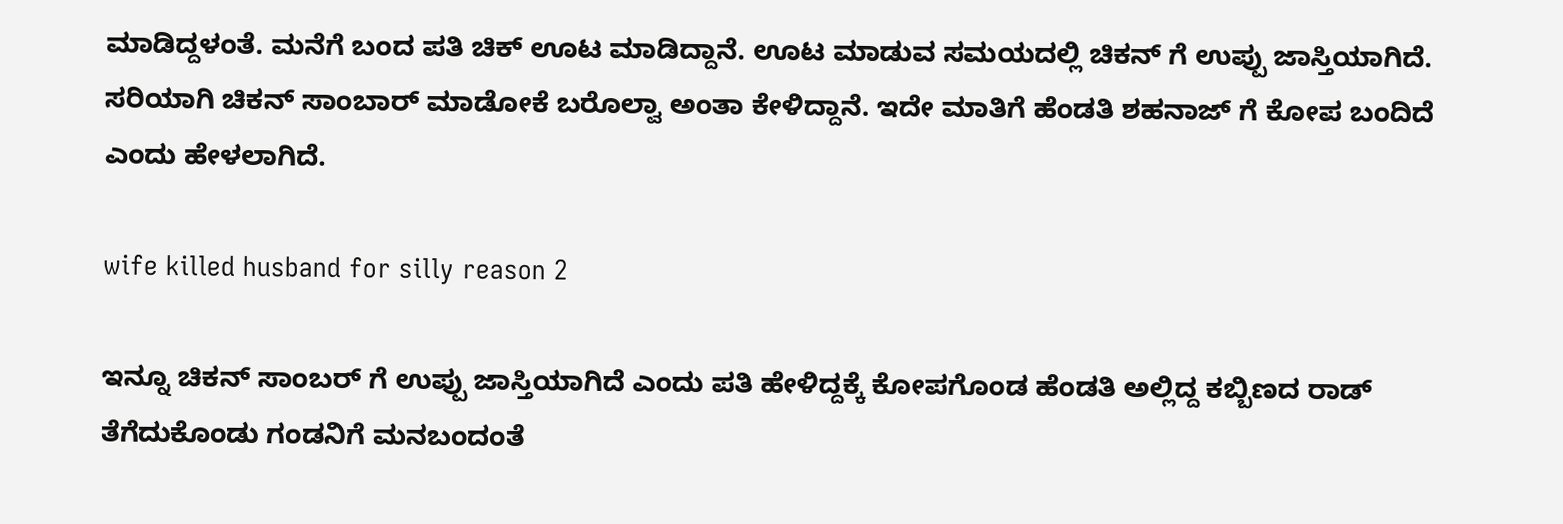ಮಾಡಿದ್ದಳಂತೆ. ಮನೆಗೆ ಬಂದ ಪತಿ ಚಿಕ್ ಊಟ ಮಾಡಿದ್ದಾನೆ. ಊಟ ಮಾಡುವ ಸಮಯದಲ್ಲಿ ಚಿಕನ್ ಗೆ ಉಪ್ಪು ಜಾಸ್ತಿಯಾಗಿದೆ. ಸರಿಯಾಗಿ ಚಿಕನ್ ಸಾಂಬಾರ್‍ ಮಾಡೋಕೆ ಬರೊಲ್ವಾ ಅಂತಾ ಕೇಳಿದ್ದಾನೆ. ಇದೇ ಮಾತಿಗೆ ಹೆಂಡತಿ ಶಹನಾಜ್ ಗೆ ಕೋಪ ಬಂದಿದೆ ಎಂದು ಹೇಳಲಾಗಿದೆ.

wife killed husband for silly reason 2

ಇನ್ನೂ ಚಿಕನ್ ಸಾಂಬರ್‍ ಗೆ ಉಪ್ಪು ಜಾಸ್ತಿಯಾಗಿದೆ ಎಂದು ಪತಿ ಹೇಳಿದ್ದಕ್ಕೆ ಕೋಪಗೊಂಡ ಹೆಂಡತಿ ಅಲ್ಲಿದ್ದ ಕಬ್ಬಿಣದ ರಾಡ್ ತೆಗೆದುಕೊಂಡು ಗಂಡನಿಗೆ ಮನಬಂದಂತೆ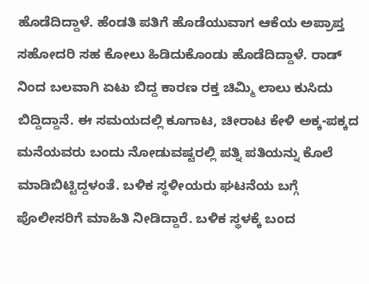ಹೊಡೆದಿದ್ದಾಳೆ. ಹೆಂಡತಿ ಪತಿಗೆ ಹೊಡೆಯುವಾಗ ಆಕೆಯ ಅಪ್ರಾಪ್ತ ಸಹೋದರಿ ಸಹ ಕೋಲು ಹಿಡಿದುಕೊಂಡು ಹೊಡೆದಿದ್ದಾಳೆ. ರಾಡ್ ನಿಂದ ಬಲವಾಗಿ ಏಟು ಬಿದ್ದ ಕಾರಣ ರಕ್ತ ಚಿಮ್ಮಿ ಲಾಲು ಕುಸಿದು ಬಿದ್ದಿದ್ದಾನೆ. ಈ ಸಮಯದಲ್ಲಿ ಕೂಗಾಟ, ಚೀರಾಟ ಕೇಳಿ ಅಕ್ಕ-ಪಕ್ಕದ ಮನೆಯವರು ಬಂದು ನೋಡುವಷ್ಟರಲ್ಲಿ ಪತ್ನಿ ಪತಿಯನ್ನು ಕೊಲೆ ಮಾಡಿಬಿಟ್ಟಿದ್ದಳಂತೆ. ಬಳಿಕ ಸ್ಥಳೀಯರು ಘಟನೆಯ ಬಗ್ಗೆ ಪೊಲೀಸರಿಗೆ ಮಾಹಿತಿ ನೀಡಿದ್ದಾರೆ. ಬಳಿಕ ಸ್ಥಳಕ್ಕೆ ಬಂದ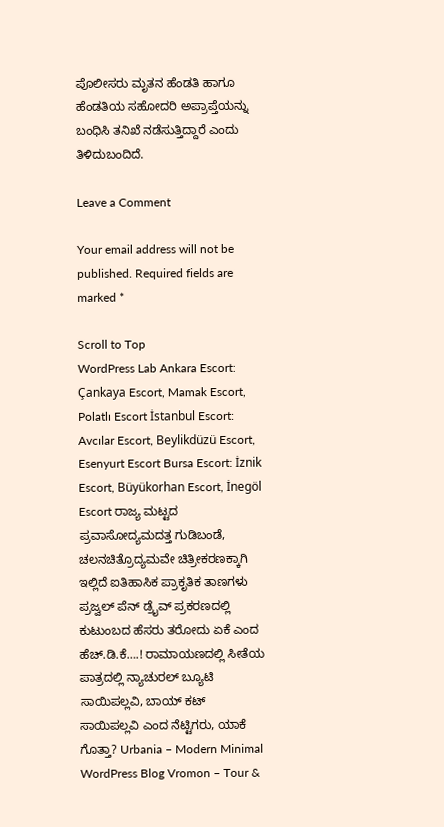ಪೊಲೀಸರು ಮೃತನ ಹೆಂಡತಿ ಹಾಗೂ ಹೆಂಡತಿಯ ಸಹೋದರಿ ಅಪ್ರಾಪ್ತೆಯನ್ನು ಬಂಧಿಸಿ ತನಿಖೆ ನಡೆಸುತ್ತಿದ್ದಾರೆ ಎಂದು ತಿಳಿದುಬಂದಿದೆ.

Leave a Comment

Your email address will not be published. Required fields are marked *

Scroll to Top
WordPress Lab Ankara Escort: Çankaya Escort, Mamak Escort, Polatlı Escort İstanbul Escort: Avcılar Escort, Beylikdüzü Escort, Esenyurt Escort Bursa Escort: İznik Escort, Büyükorhan Escort, İnegöl Escort ರಾಜ್ಯ ಮಟ್ಟದ ಪ್ರವಾಸೋದ್ಯಮದತ್ತ ಗುಡಿಬಂಡೆ, ಚಲನಚಿತ್ರೊದ್ಯಮವೇ ಚಿತ್ರೀಕರಣಕ್ಕಾಗಿ ಇಲ್ಲಿದೆ ಐತಿಹಾಸಿಕ ಪ್ರಾಕೃತಿಕ ತಾಣಗಳು ಪ್ರಜ್ವಲ್ ಪೆನ್ ಡ್ರೈವ್ ಪ್ರಕರಣದಲ್ಲಿ ಕುಟುಂಬದ ಹೆಸರು ತರೋದು ಏಕೆ ಎಂದ ಹೆಚ್.ಡಿ.ಕೆ….! ರಾಮಾಯಣದಲ್ಲಿ ಸೀತೆಯ ಪಾತ್ರದಲ್ಲಿ ನ್ಯಾಚುರಲ್ ಬ್ಯೂಟಿ ಸಾಯಿಪಲ್ಲವಿ, ಬಾಯ್ ಕಟ್ ಸಾಯಿಪಲ್ಲವಿ ಎಂದ ನೆಟ್ಟಿಗರು, ಯಾಕೆ ಗೊತ್ತಾ? Urbania – Modern Minimal WordPress Blog Vromon – Tour &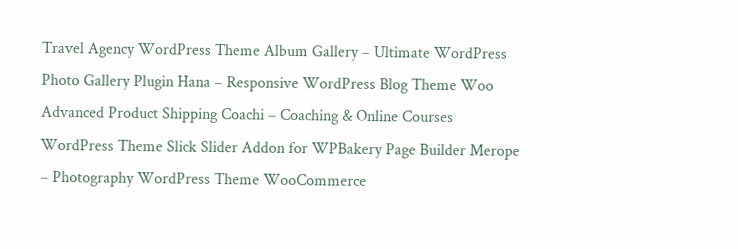Travel Agency WordPress Theme Album Gallery – Ultimate WordPress Photo Gallery Plugin Hana – Responsive WordPress Blog Theme Woo Advanced Product Shipping Coachi – Coaching & Online Courses WordPress Theme Slick Slider Addon for WPBakery Page Builder Merope – Photography WordPress Theme WooCommerce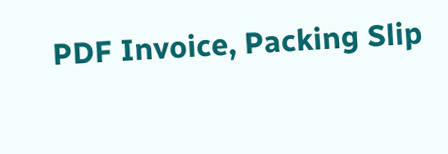PDF Invoice, Packing Slip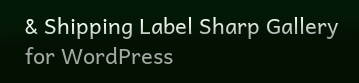& Shipping Label Sharp Gallery for WordPress